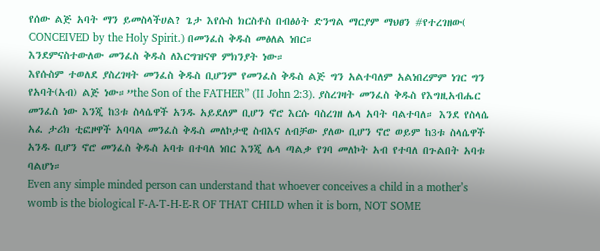የሰው ልጅ አባት ማን ይመስላችሀል? ጌታ እየሱስ ክርስቶስ በብፅዕት ድንግል ማርያም ማህፀን #የተረገዘው( CONCEIVED by the Holy Spirit.) በመንፈስ ቅዱስ መፅለል ነበር።
እንደምናስተውለው መንፈስ ቅዱስ ለእርግዝናዋ ምክንያት ነው።
እየሱስም ተወለደ ያስረገዛት መንፈስ ቅዱስ ቢሆንም የመንፈስ ቅዱስ ልጅ ግን አልተባለም አልነበረምም ነገር ግን የአባት(አብ) ልጅ ነው።”the Son of the FATHER” (II John 2:3). ያስረገዛት መንፈስ ቅዱስ የእግዚአብሔር መንፈስ ነው እንጂ ከ3ቱ ስላሴዋች አንዱ አይደለም ቢሆን ኖሮ እርሱ ባስረገዘ ሌላ አባት ባልተባለ። እንደ የስላሴ አፈ ታሪክ ቲፎዞዋች አባባል መንፈስ ቅዱስ መለኮታዊ ስብእና ለብቻው ያለው ቢሆን ኖሮ ወይም ከ3ቱ ስላሴዋች አንዱ ቢሆን ኖሮ መንፈስ ቅዱስ አባቱ በተባለ ነበር እንጂ ሌላ ጣልቃ የገባ መለኮት አብ የተባለ በጉልበት አባቱ ባልሆነ።
Even any simple minded person can understand that whoever conceives a child in a mother’s womb is the biological F-A-T-H-E-R OF THAT CHILD when it is born, NOT SOME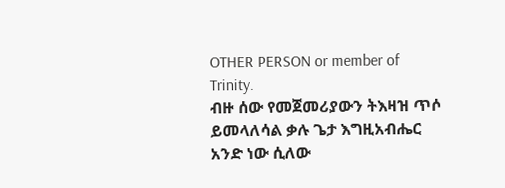OTHER PERSON or member of Trinity.
ብዙ ሰው የመጀመሪያውን ትእዛዝ ጥሶ ይመላለሳል ቃሉ ጌታ እግዚአብሔር አንድ ነው ሲለው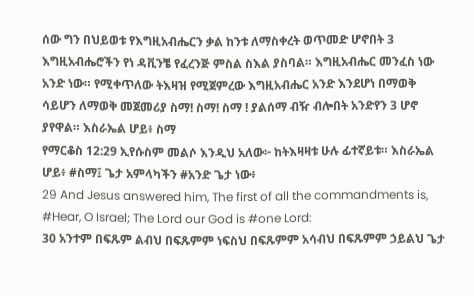ሰው ግን በህይወቱ የእግዚአብሔርን ቃል ከንቱ ለማስቀረት ወጥመድ ሆኖበት 3 እግዚአብሔሮችን የነ ዳቪንቼ የፈረንጅ ምስል ስእል ያስባል። እግዚአብሔር መንፈስ ነው አንድ ነው። የሚቀጥለው ትእዛዝ የሚጀምረው እግዚአብሔር አንድ እንደሆነ በማወቅ ሳይሆን ለማወቅ መጀመሪያ ስማ! ስማ! ስማ ! ያልሰማ ብዥ ብሎበት አንድየን 3 ሆኖ ያየዋል። እስራኤል ሆይ፥ ስማ
የማርቆስ 12:29 ኢየሱስም መልሶ እንዲህ አለው፦ ከትእዛዛቱ ሁሉ ፊተኛይቱ። እስራኤል ሆይ፥ #ስማ፤ ጌታ አምላካችን #አንድ ጌታ ነው፥
29 And Jesus answered him, The first of all the commandments is, #Hear, O Israel; The Lord our God is #one Lord:
30 አንተም በፍጹም ልብህ በፍጹምም ነፍስህ በፍጹምም አሳብህ በፍጹምም ኃይልህ ጌታ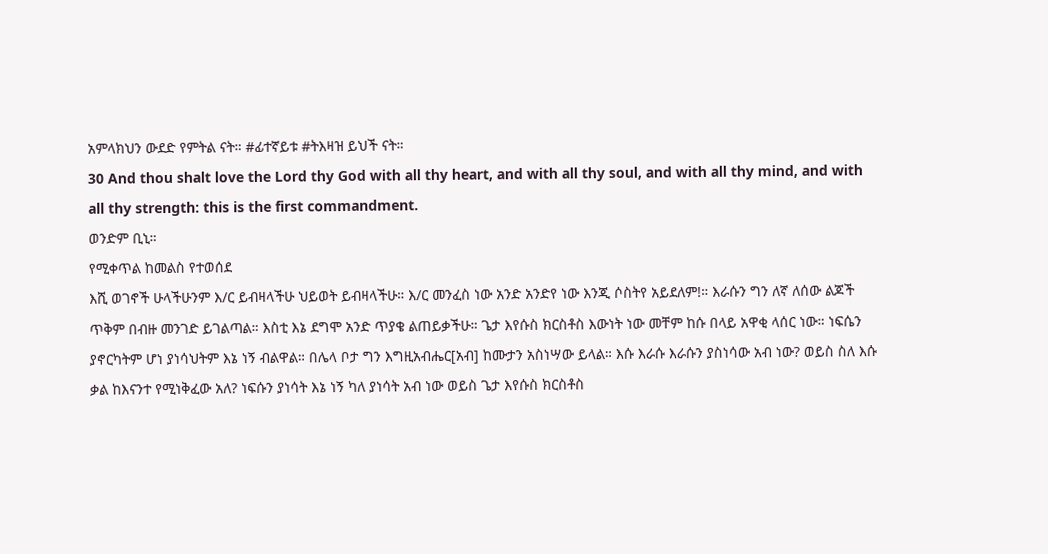አምላክህን ውደድ የምትል ናት። #ፊተኛይቱ #ትእዛዝ ይህች ናት።
30 And thou shalt love the Lord thy God with all thy heart, and with all thy soul, and with all thy mind, and with all thy strength: this is the first commandment.
ወንድም ቢኒ።
የሚቀጥል ከመልስ የተወሰደ
እሺ ወገኖች ሁላችሁንም እ/ር ይብዛላችሁ ህይወት ይብዛላችሁ። እ/ር መንፈስ ነው አንድ አንድየ ነው እንጂ ሶስትየ አይደለም!። እራሱን ግን ለኛ ለሰው ልጆች ጥቅም በብዙ መንገድ ይገልጣል። እስቲ እኔ ደግሞ አንድ ጥያቄ ልጠይቃችሁ። ጌታ እየሱስ ክርስቶስ እውነት ነው መቸም ከሱ በላይ አዋቂ ላሰር ነው። ነፍሴን ያኖርካትም ሆነ ያነሳህትም እኔ ነኝ ብልዋል። በሌላ ቦታ ግን እግዚአብሔር[አብ] ከሙታን አስነሣው ይላል። እሱ እራሱ እራሱን ያስነሳው አብ ነው? ወይስ ስለ እሱ ቃል ከእናንተ የሚነቅፈው አለ? ነፍሱን ያነሳት እኔ ነኝ ካለ ያነሳት አብ ነው ወይስ ጌታ እየሱስ ክርስቶስ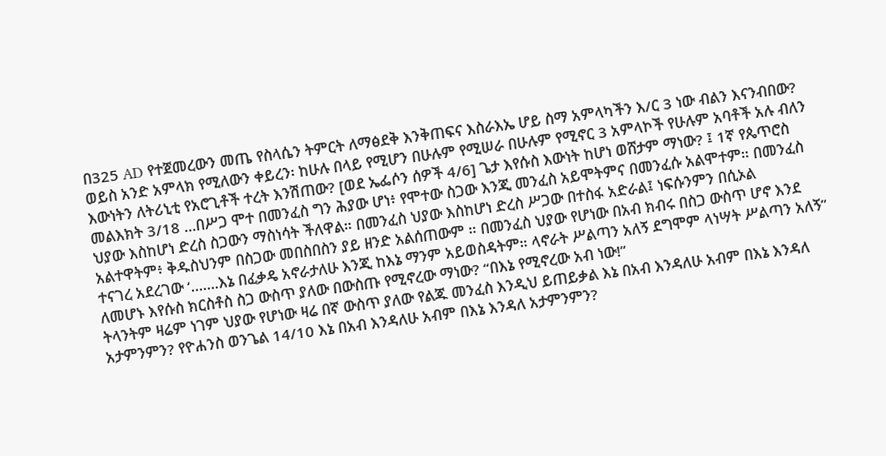በ325 AD የተጀመረውን መጤ የስላሴን ትምርት ለማፅደቅ እንቅጠፍና እስራእኤ ሆይ ስማ አምላካችን እ/ር 3 ነው ብልን እናንብበው? ወይስ አንድ አምላክ የሚለውን ቀይረን፡ ከሁሉ በላይ የሚሆን በሁሉም የሚሠራ በሁሉም የሚኖር 3 አምላኮች የሁሉም አባቶች አሉ ብለን እውነትን ለትሪኒቲ የአሮጊቶች ተረት እንሽጠው? [ወደ ኤፌሶን ሰዎች 4/6] ጌታ እየሱስ እውነት ከሆነ ወሸታም ማነው? ፤ 1ኛ የጴጥሮስ መልእክት 3/18 …በሥጋ ሞተ በመንፈስ ግን ሕያው ሆነ፥ የሞተው ስጋው እንጂ መንፈስ አይሞትምና በመንፈሱ አልሞተም። በመንፈስ ህያው እስከሆነ ድረስ ስጋውን ማስነሳት ችለዋል። በመንፈስ ህያው እስከሆነ ድረስ ሥጋው በተስፋ አድራል፤ ነፍሱንምን በሲኦል አልተዋትም፥ ቅዱስህንም በስጋው መበስበስን ያይ ዘንድ አልሰጠውም ። በመንፈስ ህያው የሆነው በአብ ክብሩ በስጋ ውስጥ ሆኖ እንደ ተናገረ አደረገው ‘…….እኔ በፈቃዴ አኖራታለሁ እንጂ ከእኔ ማንም አይወስዳትም። ላኖራት ሥልጣን አለኝ ደግሞም ላነሣት ሥልጣን አለኝ” ለመሆኑ እየሱስ ክርስቶስ ስጋ ውስጥ ያለው በውስጡ የሚኖረው ማነው? “በእኔ የሚኖረው አብ ነው!”
ትላንትም ዛሬም ነገም ህያው የሆነው ዛሬ በኛ ውስጥ ያለው የልጁ መንፈስ እንዲህ ይጠይቃል እኔ በአብ እንዳለሁ አብም በእኔ እንዳለ አታምንምን? የዮሐንስ ወንጌል 14/10 እኔ በአብ እንዳለሁ አብም በእኔ እንዳለ አታምንምን?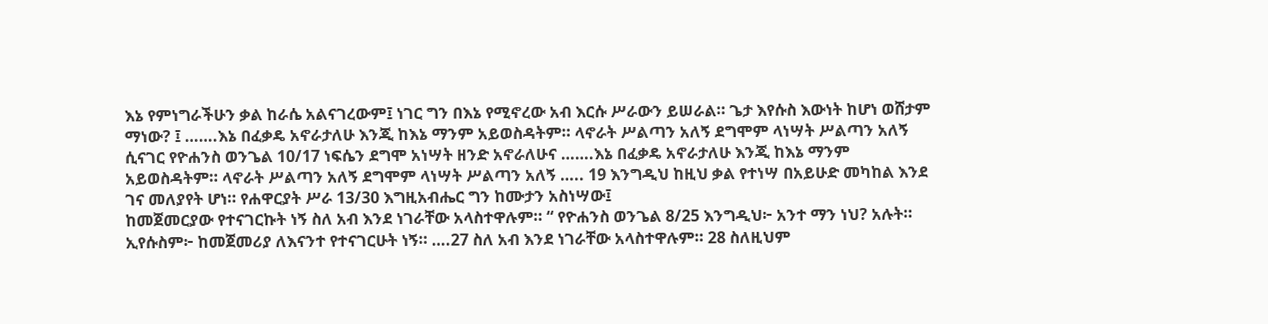እኔ የምነግራችሁን ቃል ከራሴ አልናገረውም፤ ነገር ግን በእኔ የሚኖረው አብ እርሱ ሥራውን ይሠራል። ጌታ እየሱስ እውነት ከሆነ ወሸታም ማነው? ፤ …….እኔ በፈቃዴ አኖራታለሁ እንጂ ከእኔ ማንም አይወስዳትም። ላኖራት ሥልጣን አለኝ ደግሞም ላነሣት ሥልጣን አለኝ ሲናገር የዮሐንስ ወንጌል 10/17 ነፍሴን ደግሞ አነሣት ዘንድ አኖራለሁና …….እኔ በፈቃዴ አኖራታለሁ እንጂ ከእኔ ማንም አይወስዳትም። ላኖራት ሥልጣን አለኝ ደግሞም ላነሣት ሥልጣን አለኝ ….. 19 እንግዲህ ከዚህ ቃል የተነሣ በአይሁድ መካከል እንደ ገና መለያየት ሆነ። የሐዋርያት ሥራ 13/30 እግዚአብሔር ግን ከሙታን አስነሣው፤
ከመጀመርያው የተናገርኩት ነኝ ስለ አብ እንደ ነገራቸው አላስተዋሉም። “ የዮሐንስ ወንጌል 8/25 እንግዲህ፦ አንተ ማን ነህ? አሉት። ኢየሱስም፦ ከመጀመሪያ ለእናንተ የተናገርሁት ነኝ። ….27 ስለ አብ እንደ ነገራቸው አላስተዋሉም። 28 ስለዚህም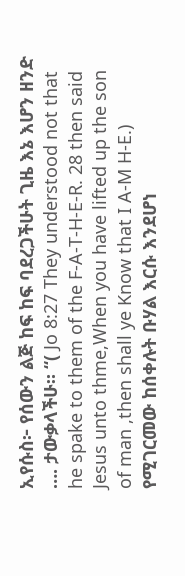ኢየሱስ፦ የሰውን ልጅ ከፍ ከፍ ባደረጋችሁት ጊዜ እኔ እሆን ዘንድ …. ታውቃላችሁ። “( Jo 8:27 They understood not that he spake to them of the F-A-T-H-E-R. 28 then said Jesus unto thme,When you have lifted up the son of man ,then shall ye Know that I A-M H-E.)
የሚገርመው ከሰቀሉት ቡሃል እርሱ እንደሆነ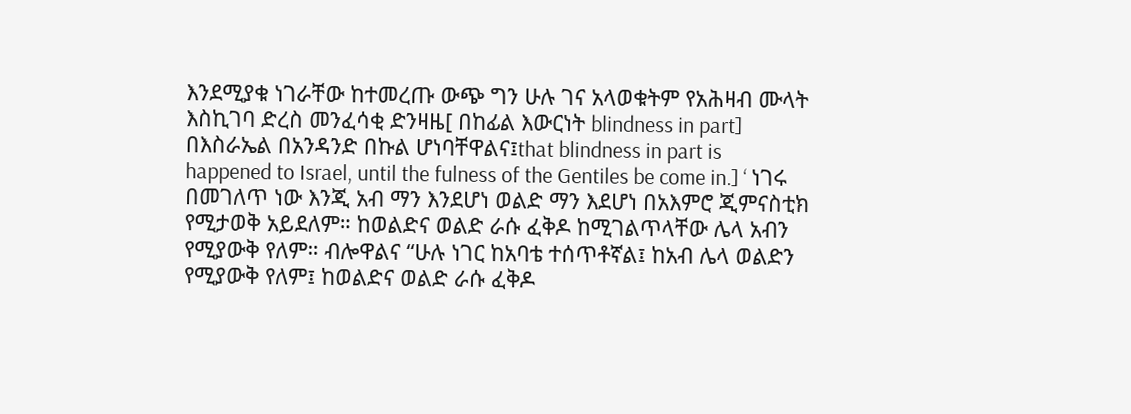እንደሚያቁ ነገራቸው ከተመረጡ ውጭ ግን ሁሉ ገና አላወቁትም የአሕዛብ ሙላት እስኪገባ ድረስ መንፈሳቂ ድንዛዜ[ በከፊል እውርነት blindness in part] በእስራኤል በአንዳንድ በኩል ሆነባቸዋልና፤that blindness in part is happened to Israel, until the fulness of the Gentiles be come in.] ‘ ነገሩ በመገለጥ ነው እንጂ አብ ማን እንደሆነ ወልድ ማን እደሆነ በአእምሮ ጂምናስቲክ የሚታወቅ አይደለም። ከወልድና ወልድ ራሱ ፈቅዶ ከሚገልጥላቸው ሌላ አብን የሚያውቅ የለም። ብሎዋልና “ሁሉ ነገር ከአባቴ ተሰጥቶኛል፤ ከአብ ሌላ ወልድን የሚያውቅ የለም፤ ከወልድና ወልድ ራሱ ፈቅዶ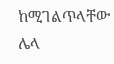ከሚገልጥላቸው ሌላ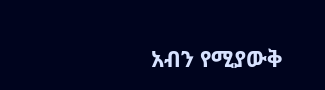አብን የሚያውቅ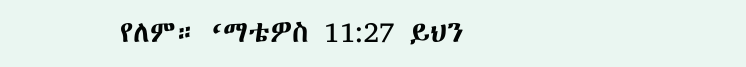የለም። ‘ማቴዎስ 11:27 ይህን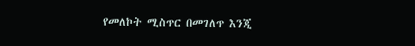የመለኮት ሚስጥር በመገለጥ እንጂ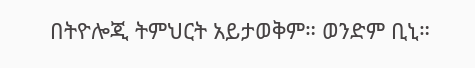በትዮሎጂ ትምህርት አይታወቅም። ወንድም ቢኒ።